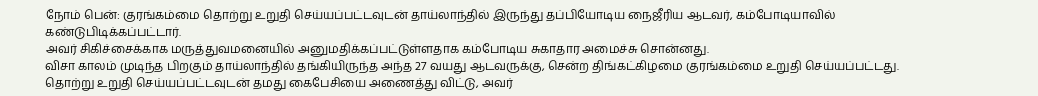நோம் பென்: குரங்கம்மை தொற்று உறுதி செய்யப்பட்டவுடன் தாய்லாந்தில் இருந்து தப்பியோடிய நைஜீரிய ஆடவர், கம்போடியாவில் கண்டுபிடிக்கப்பட்டார்.
அவர் சிகிச்சைக்காக மருத்துவமனையில் அனுமதிக்கப்பட்டுள்ளதாக கம்போடிய சுகாதார அமைச்சு சொன்னது.
விசா காலம் முடிந்த பிறகும் தாய்லாந்தில் தங்கியிருந்த அந்த 27 வயது ஆடவருக்கு, சென்ற திங்கட்கிழமை குரங்கம்மை உறுதி செய்யப்பட்டது.
தொற்று உறுதி செய்யப்பட்டவுடன் தமது கைபேசியை அணைத்து விட்டு, அவர்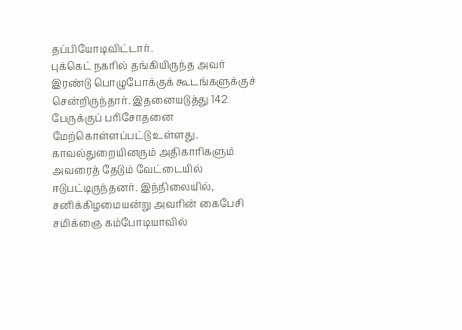தப்பியோடிவிட்டார்.
புக்கெட் நகரில் தங்கியிருந்த அவர் இரண்டு பொழுபோக்குக் கூடங்களுக்குச் சென்றிருந்தார். இதனையடுத்து 142 பேருக்குப் பரிசோதனை மேற்கொள்ளப்பட்டு உள்ளது. காவல்துறையினரும் அதிகாரிகளும் அவரைத் தேடும் வேட்டையில் ஈடுபட்டிருந்தனர். இந்நிலையில், சனிக்கிழமையன்று அவரின் கைபேசி சமிக்ஞை கம்போடியாவில்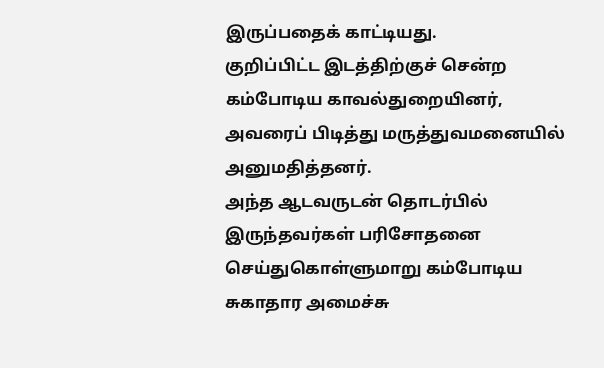இருப்பதைக் காட்டியது.
குறிப்பிட்ட இடத்திற்குச் சென்ற கம்போடிய காவல்துறையினர், அவரைப் பிடித்து மருத்துவமனையில் அனுமதித்தனர்.
அந்த ஆடவருடன் தொடர்பில் இருந்தவர்கள் பரிசோதனை செய்துகொள்ளுமாறு கம்போடிய சுகாதார அமைச்சு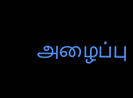அழைப்பு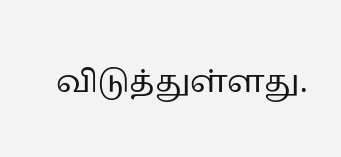விடுத்துள்ளது.